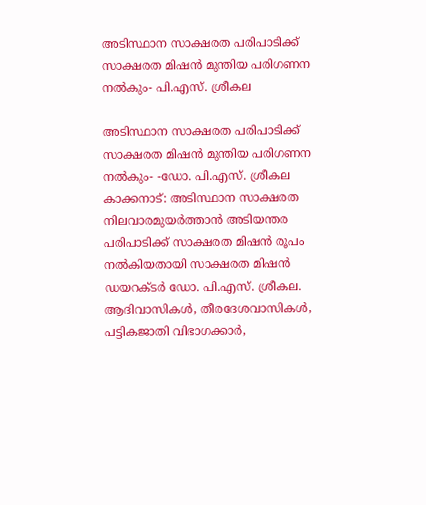അടിസ്ഥാന സാക്ഷരത പരിപാടിക്ക് സാക്ഷരത മിഷന്‍ മുന്തിയ പരിഗണന നല്‍കും- പി.എസ്. ശ്രീകല

അടിസ്ഥാന സാക്ഷരത പരിപാടിക്ക് സാക്ഷരത മിഷന്‍ മുന്തിയ പരിഗണന നല്‍കും- -ഡോ. പി.എസ്. ശ്രീകല കാക്കനാട്: അടിസ്ഥാന സാക്ഷരത നിലവാരമുയര്‍ത്താന്‍ അടിയന്തര പരിപാടിക്ക് സാക്ഷരത മിഷന്‍ രൂപം നല്‍കിയതായി സാക്ഷരത മിഷന്‍ ഡയറക്ടര്‍ ഡോ. പി.എസ്. ശ്രീകല. ആദിവാസികൾ, തീരദേശവാസികൾ, പട്ടികജാതി വിഭാഗക്കാർ,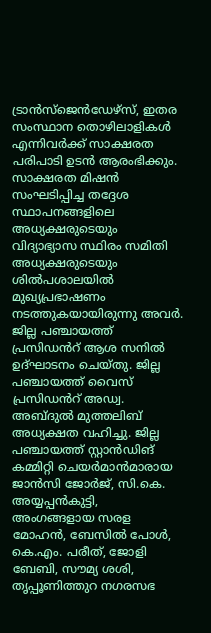ട്രാന്‍സ്‌ജെന്‍ഡേഴ്‌സ്, ഇതര സംസ്ഥാന തൊഴിലാളികൾ എന്നിവർക്ക് സാക്ഷരത പരിപാടി ഉടന്‍ ആരംഭിക്കും. സാക്ഷരത മിഷൻ സംഘടിപ്പിച്ച തദ്ദേശ സ്ഥാപനങ്ങളിലെ അധ്യക്ഷരുടെയും വിദ്യാഭ്യാസ സ്ഥിരം സമിതി അധ്യക്ഷരുടെയും ശിൽപശാലയില്‍ മുഖ്യപ്രഭാഷണം നടത്തുകയായിരുന്നു അവര്‍. ജില്ല പഞ്ചായത്ത് പ്രസിഡൻറ് ആശ സനില്‍ ഉദ്ഘാടനം ചെയ്തു. ജില്ല പഞ്ചായത്ത് വൈസ് പ്രസിഡൻറ് അഡ്വ. അബ്ദുൽ മുത്തലിബ് അധ്യക്ഷത വഹിച്ചു. ജില്ല പഞ്ചായത്ത് സ്റ്റാന്‍ഡിങ് കമ്മിറ്റി ചെയര്‍മാന്‍മാരായ ജാന്‍സി ജോര്‍ജ്, സി.കെ. അയ്യപ്പന്‍കുട്ടി, അംഗങ്ങളായ സരള മോഹന്‍, ബേസില്‍ പോള്‍, കെ.എം. പരീത്, ജോളി ബേബി, സൗമ്യ ശശി, തൃപ്പൂണിത്തുറ നഗരസഭ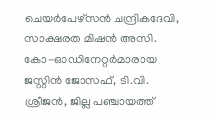ചെയര്‍പേഴ്‌സൻ ചന്ദ്രികദേവി, സാക്ഷരത മിഷന്‍ അസി. കോ-ഓഡിനേറ്റര്‍മാരായ ജസ്റ്റിന്‍ ജോസഫ്, ടി.വി. ശ്രീജന്‍, ജില്ല പഞ്ചായത്ത്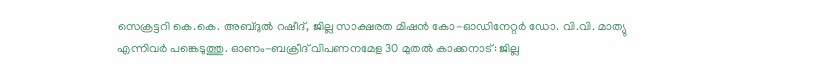സെക്രട്ടറി കെ.കെ. അബ്ദുൽ റഷീദ്, ജില്ല സാക്ഷരത മിഷന്‍ കോ-ഓഡിനേറ്റര്‍ ഡോ. വി.വി. മാത്യു എന്നിവർ പങ്കെടുത്തു. ഓണം-ബക്രീദ് വിപണനമേള 30 മുതല്‍ കാക്കനാട്: ജില്ല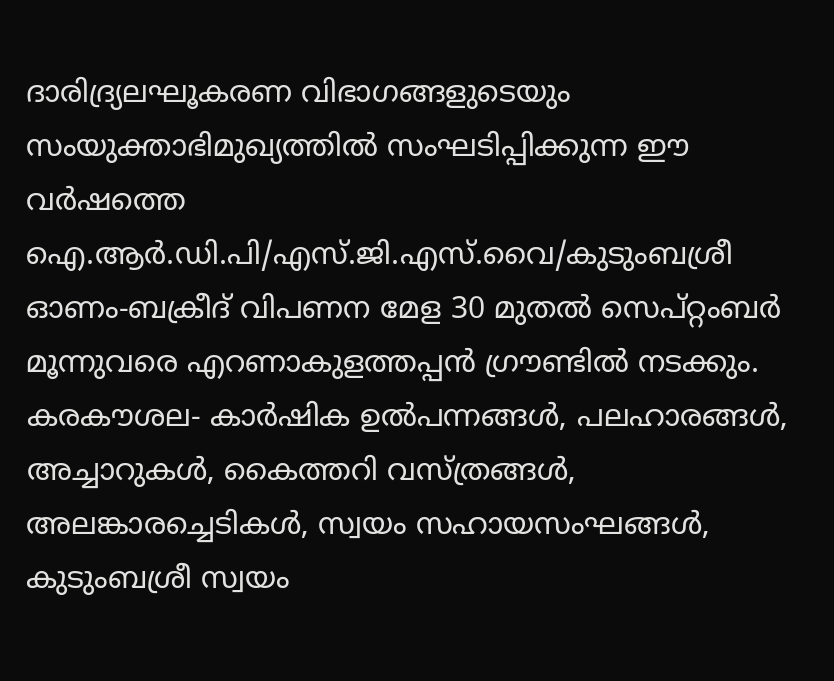ദാരിദ്ര്യലഘൂകരണ വിഭാഗങ്ങളുടെയും സംയുക്താഭിമുഖ്യത്തില്‍ സംഘടിപ്പിക്കുന്ന ഈ വര്‍ഷത്തെ ഐ.ആർ.ഡി.പി/എസ്.ജി.എസ്.വൈ/കുടുംബശ്രീ ഓണം-ബക്രീദ് വിപണന മേള 30 മുതല്‍ സെപ്റ്റംബര്‍ മൂന്നുവരെ എറണാകുളത്തപ്പന്‍ ഗ്രൗണ്ടില്‍ നടക്കും. കരകൗശല- കാര്‍ഷിക ഉൽപന്നങ്ങള്‍, പലഹാരങ്ങള്‍, അച്ചാറുകള്‍, കൈത്തറി വസ്ത്രങ്ങള്‍, അലങ്കാരച്ചെടികള്‍, സ്വയം സഹായസംഘങ്ങള്‍, കുടുംബശ്രീ സ്വയം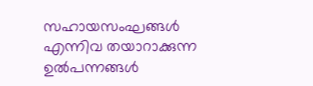സഹായസംഘങ്ങള്‍ എന്നിവ തയാറാക്കുന്ന ഉൽപന്നങ്ങള്‍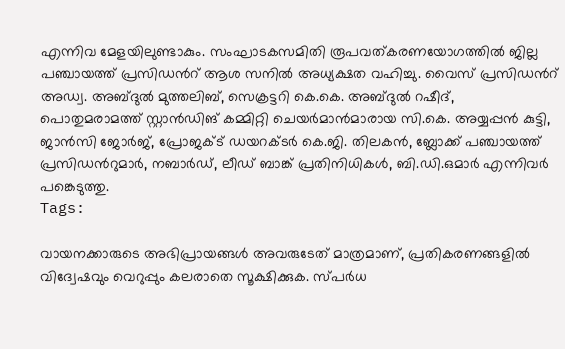എന്നിവ മേളയിലുണ്ടാകും. സംഘാടകസമിതി രൂപവത്കരണയോഗത്തിൽ ജില്ല പഞ്ചായത്ത് പ്രസിഡൻറ് ആശ സനിൽ അധ്യക്ഷത വഹിച്ചു. വൈസ് പ്രസിഡൻറ് അഡ്വ. അബ്ദുൽ മുത്തലിബ്, സെക്രട്ടറി കെ.കെ. അബ്ദുൽ റഷീദ്, പൊതുമരാമത്ത് സ്റ്റാന്‍ഡിങ് കമ്മിറ്റി ചെയര്‍മാന്‍മാരായ സി.കെ. അയ്യപ്പന്‍ കുട്ടി, ജാന്‍സി ജോര്‍ജ്, പ്രോജക്ട് ഡയറക്ടര്‍ കെ.ജി. തിലകന്‍, ബ്ലോക്ക് പഞ്ചായത്ത് പ്രസിഡൻറുമാര്‍, നബാര്‍ഡ്, ലീഡ് ബാങ്ക് പ്രതിനിധികള്‍, ബി.ഡി.ഒമാര്‍ എന്നിവര്‍ പങ്കെടുത്തു.
Tags:

വായനക്കാരുടെ അഭിപ്രായങ്ങള്‍ അവരുടേത് മാത്രമാണ്, പ്രതികരണങ്ങളിൽ വിദ്വേഷവും വെറുപ്പും കലരാതെ സൂക്ഷിക്കുക. സ്പർധ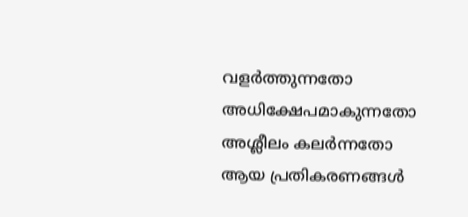വളർത്തുന്നതോ അധിക്ഷേപമാകുന്നതോ അശ്ലീലം കലർന്നതോ ആയ പ്രതികരണങ്ങൾ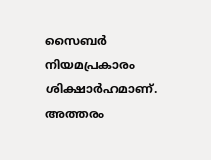സൈബർ നിയമപ്രകാരം ശിക്ഷാർഹമാണ്. അത്തരം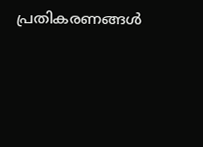പ്രതികരണങ്ങൾ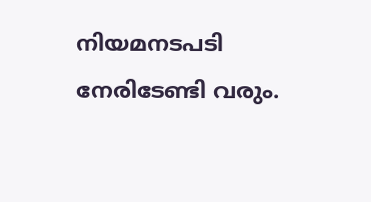നിയമനടപടി നേരിടേണ്ടി വരും.